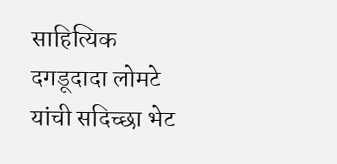साहित्यिक दगडूदादा लोमटे यांची सदिच्छा भेट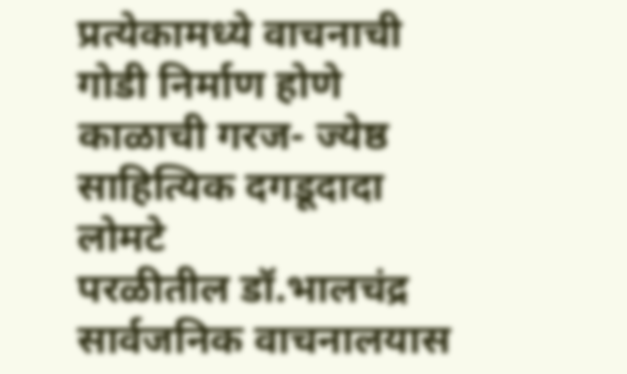प्रत्येकामध्ये वाचनाची गोडी निर्माण होणे काळाची गरज- ज्येष्ठ साहित्यिक दगडूदादा लोमटे
परळीतील डॉ.भालचंद्र सार्वजनिक वाचनालयास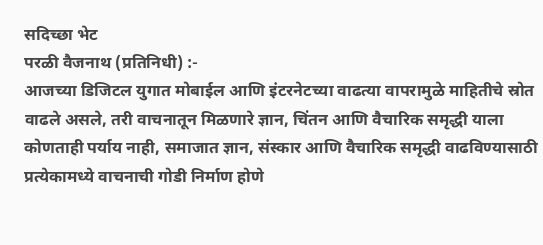सदिच्छा भेट
परळी वैजनाथ (प्रतिनिधी) :-
आजच्या डिजिटल युगात मोबाईल आणि इंटरनेटच्या वाढत्या वापरामुळे माहितीचे स्रोत वाढले असले, तरी वाचनातून मिळणारे ज्ञान, चिंतन आणि वैचारिक समृद्धी याला कोणताही पर्याय नाही, समाजात ज्ञान, संस्कार आणि वैचारिक समृद्धी वाढविण्यासाठी प्रत्येकामध्ये वाचनाची गोडी निर्माण होणे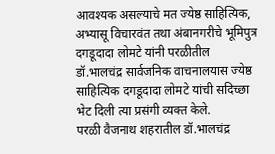आवश्यक असल्याचे मत ज्येष्ठ साहित्यिक, अभ्यासू विचारवंत तथा अंबानगरीचे भूमिपुत्र दगडूदादा लोमटे यांनी परळीतील डॉ.भालचंद्र सार्वजनिक वाचनालयास ज्येष्ठ साहित्यिक दगडूदादा लोमटे यांची सदिच्छा भेट दिली त्या प्रसंगी व्यक्त केले.
परळी वैजनाथ शहरातील डॉ.भालचंद्र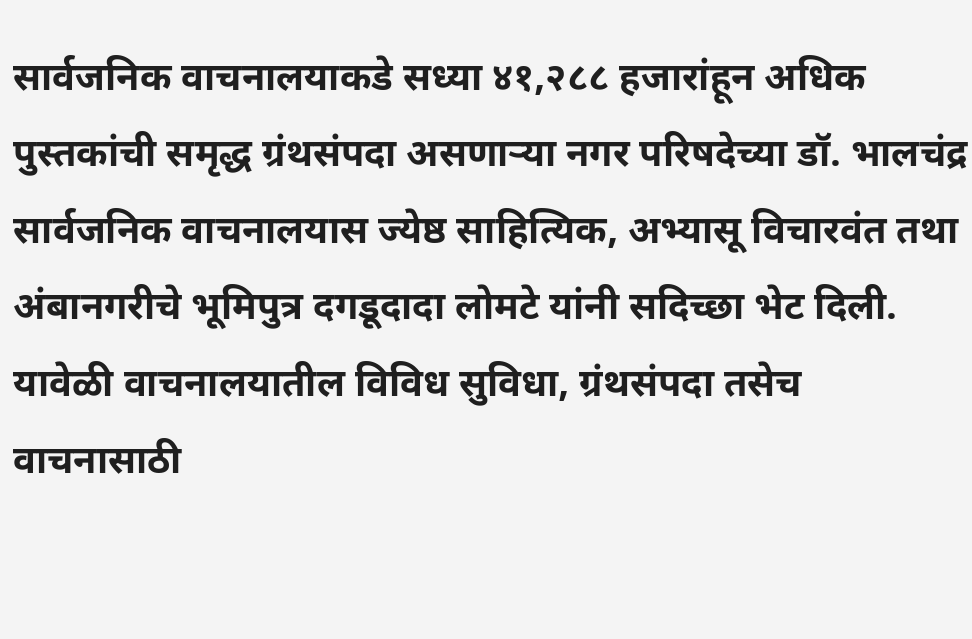सार्वजनिक वाचनालयाकडे सध्या ४१,२८८ हजारांहून अधिक पुस्तकांची समृद्ध ग्रंथसंपदा असणाऱ्या नगर परिषदेच्या डॉ. भालचंद्र सार्वजनिक वाचनालयास ज्येष्ठ साहित्यिक, अभ्यासू विचारवंत तथा अंबानगरीचे भूमिपुत्र दगडूदादा लोमटे यांनी सदिच्छा भेट दिली. यावेळी वाचनालयातील विविध सुविधा, ग्रंथसंपदा तसेच वाचनासाठी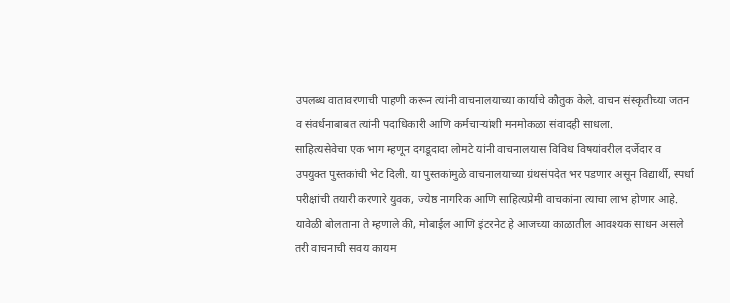उपलब्ध वातावरणाची पाहणी करून त्यांनी वाचनालयाच्या कार्याचे कौतुक केले. वाचन संस्कृतीच्या जतन व संवर्धनाबाबत त्यांनी पदाधिकारी आणि कर्मचाऱ्यांशी मनमोकळा संवादही साधला.
साहित्यसेवेचा एक भाग म्हणून दगडूदादा लोमटे यांनी वाचनालयास विविध विषयांवरील दर्जेदार व उपयुक्त पुस्तकांची भेट दिली. या पुस्तकांमुळे वाचनालयाच्या ग्रंथसंपदेत भर पडणार असून विद्यार्थी, स्पर्धा परीक्षांची तयारी करणारे युवक, ज्येष्ठ नागरिक आणि साहित्यप्रेमी वाचकांना त्याचा लाभ होणार आहे.
यावेळी बोलताना ते म्हणाले की, मोबाईल आणि इंटरनेट हे आजच्या काळातील आवश्यक साधन असले तरी वाचनाची सवय कायम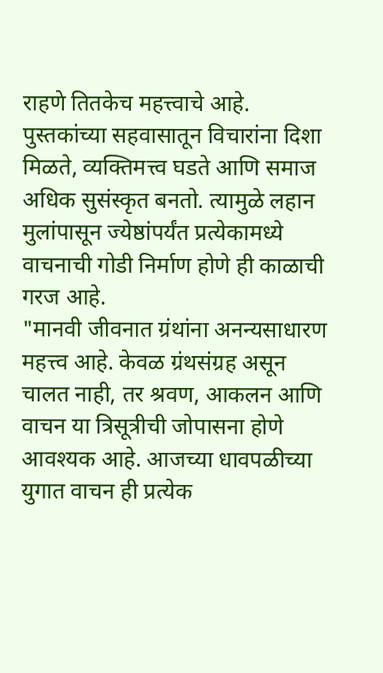राहणे तितकेच महत्त्वाचे आहे. पुस्तकांच्या सहवासातून विचारांना दिशा मिळते, व्यक्तिमत्त्व घडते आणि समाज अधिक सुसंस्कृत बनतो. त्यामुळे लहान मुलांपासून ज्येष्ठांपर्यंत प्रत्येकामध्ये वाचनाची गोडी निर्माण होणे ही काळाची गरज आहे.
"मानवी जीवनात ग्रंथांना अनन्यसाधारण महत्त्व आहे. केवळ ग्रंथसंग्रह असून चालत नाही, तर श्रवण, आकलन आणि वाचन या त्रिसूत्रीची जोपासना होणे आवश्यक आहे. आजच्या धावपळीच्या युगात वाचन ही प्रत्येक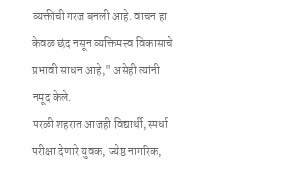व्यक्तीची गरज बनली आहे. वाचन हा केवळ छंद नसून व्यक्तिमत्त्व विकासाचे प्रभावी साधन आहे," असेही त्यांनी नमूद केले.
परळी शहरात आजही विद्यार्थी, स्पर्धा परीक्षा देणारे युवक, ज्येष्ठ नागरिक,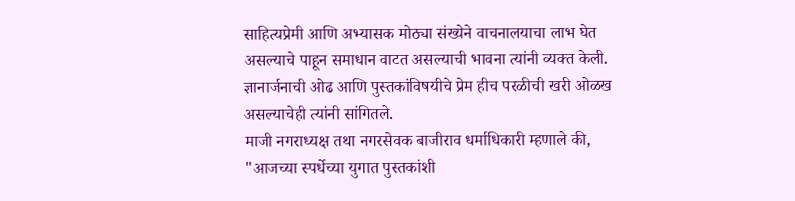साहित्यप्रेमी आणि अभ्यासक मोठ्या संख्येने वाचनालयाचा लाभ घेत असल्याचे पाहून समाधान वाटत असल्याची भावना त्यांनी व्यक्त केली. ज्ञानार्जनाची ओढ आणि पुस्तकांविषयीचे प्रेम हीच परळीची खरी ओळख असल्याचेही त्यांनी सांगितले.
माजी नगराध्यक्ष तथा नगरसेवक बाजीराव धर्माधिकारी म्हणाले की, "आजच्या स्पर्धेच्या युगात पुस्तकांशी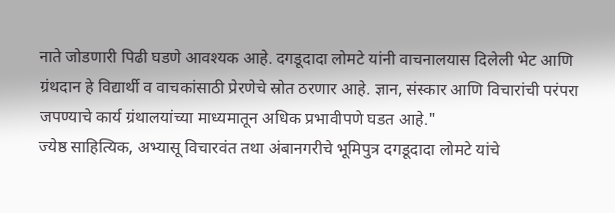नाते जोडणारी पिढी घडणे आवश्यक आहे. दगडूदादा लोमटे यांनी वाचनालयास दिलेली भेट आणि ग्रंथदान हे विद्यार्थी व वाचकांसाठी प्रेरणेचे स्रोत ठरणार आहे. ज्ञान, संस्कार आणि विचारांची परंपरा जपण्याचे कार्य ग्रंथालयांच्या माध्यमातून अधिक प्रभावीपणे घडत आहे."
ज्येष्ठ साहित्यिक, अभ्यासू विचारवंत तथा अंबानगरीचे भूमिपुत्र दगडूदादा लोमटे यांचे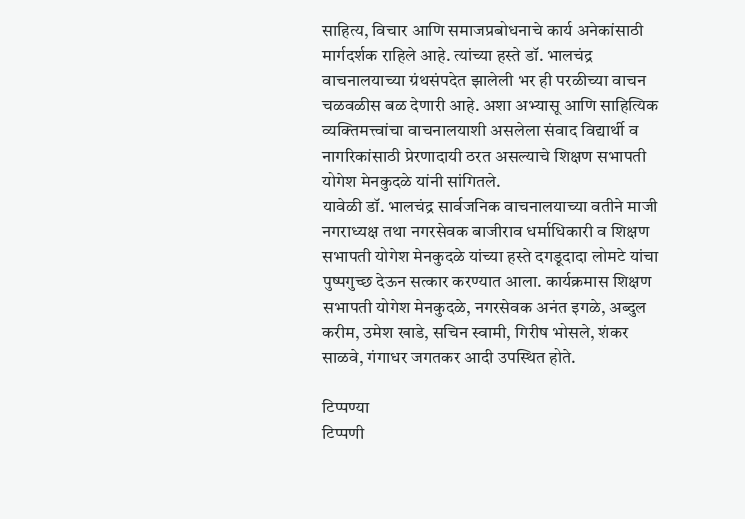साहित्य, विचार आणि समाजप्रबोधनाचे कार्य अनेकांसाठी मार्गदर्शक राहिले आहे. त्यांच्या हस्ते डॉ. भालचंद्र वाचनालयाच्या ग्रंथसंपदेत झालेली भर ही परळीच्या वाचन चळवळीस बळ देणारी आहे. अशा अभ्यासू आणि साहित्यिक व्यक्तिमत्त्वांचा वाचनालयाशी असलेला संवाद विद्यार्थी व नागरिकांसाठी प्रेरणादायी ठरत असल्याचे शिक्षण सभापती योगेश मेनकुदळे यांनी सांगितले.
यावेळी डॉ. भालचंद्र सार्वजनिक वाचनालयाच्या वतीने माजी नगराध्यक्ष तथा नगरसेवक बाजीराव धर्माधिकारी व शिक्षण सभापती योगेश मेनकुदळे यांच्या हस्ते दगडूदादा लोमटे यांचा पुष्पगुच्छ देऊन सत्कार करण्यात आला. कार्यक्रमास शिक्षण सभापती योगेश मेनकुदळे, नगरसेवक अनंत इगळे, अब्दुल करीम, उमेश खाडे, सचिन स्वामी, गिरीष भोसले, शंकर साळवे, गंगाधर जगतकर आदी उपस्थित होते.

टिप्पण्या
टिप्पणी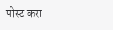पोस्ट करा